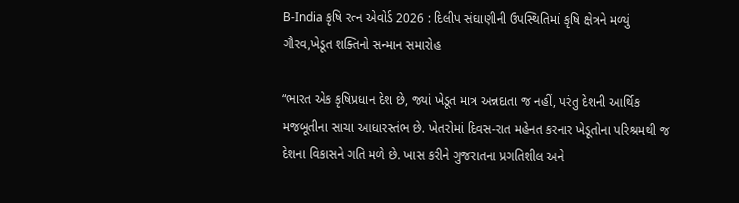B-India કૃષિ રત્ન એવોર્ડ 2026 : દિલીપ સંઘાણીની ઉપસ્થિતિમાં કૃષિ ક્ષેત્રને મળ્યું ગૌરવ,ખેડૂત શક્તિનો સન્માન સમારોહ

“ભારત એક કૃષિપ્રધાન દેશ છે, જ્યાં ખેડૂત માત્ર અન્નદાતા જ નહીં, પરંતુ દેશની આર્થિક મજબૂતીના સાચા આધારસ્તંભ છે. ખેતરોમાં દિવસ-રાત મહેનત કરનાર ખેડૂતોના પરિશ્રમથી જ દેશના વિકાસને ગતિ મળે છે. ખાસ કરીને ગુજરાતના પ્રગતિશીલ અને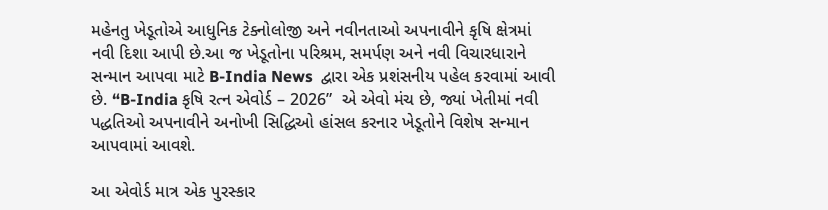મહેનતુ ખેડૂતોએ આધુનિક ટેક્નોલોજી અને નવીનતાઓ અપનાવીને કૃષિ ક્ષેત્રમાં નવી દિશા આપી છે.આ જ ખેડૂતોના પરિશ્રમ, સમર્પણ અને નવી વિચારધારાને સન્માન આપવા માટે B-India News  દ્વારા એક પ્રશંસનીય પહેલ કરવામાં આવી છે. “B-India કૃષિ રત્ન એવોર્ડ – 2026”  એ એવો મંચ છે, જ્યાં ખેતીમાં નવી પદ્ધતિઓ અપનાવીને અનોખી સિદ્ધિઓ હાંસલ કરનાર ખેડૂતોને વિશેષ સન્માન આપવામાં આવશે.

આ એવોર્ડ માત્ર એક પુરસ્કાર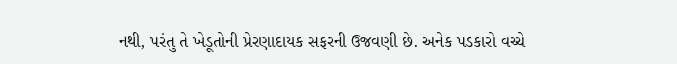નથી, પરંતુ તે ખેડૂતોની પ્રેરણાદાયક સફરની ઉજવણી છે. અનેક પડકારો વચ્ચે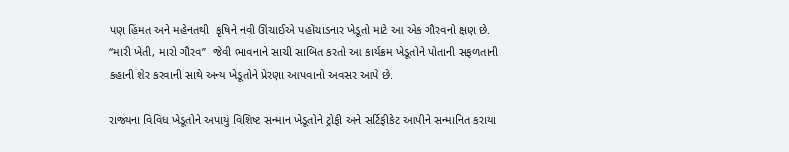પણ હિંમત અને મહેનતથી  કૃષિને નવી ઊંચાઈએ પહોંચાડનાર ખેડૂતો માટે આ એક ગૌરવનો ક્ષણ છે. “મારી ખેતી, મારો ગૌરવ”  જેવી ભાવનાને સાચી સાબિત કરતો આ કાર્યક્રમ ખેડૂતોને પોતાની સફળતાની કહાની શેર કરવાની સાથે અન્ય ખેડૂતોને પ્રેરણા આપવાનો અવસર આપે છે.

રાજ્યના વિવિધ ખેડૂતોને અપાયું વિશિષ્ટ સન્માન ખેડૂતોને ટ્રોફી અને સર્ટિફીકેટ આપીને સન્માનિત કરાયા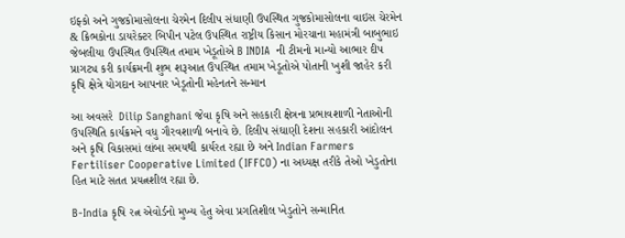ઇફ્કો અને ગુજકોમાસોલના ચેરમેન દિલીપ સંધાણી ઉપસ્થિત ગુજકોમાસોલના વાઇસ ચેરમેન & ક્રિભકોના ડાયરેક્ટર બિપીન પટેલ ઉપસ્થિત રાષ્ટ્રીય કિસાન મોરચાના મહામંત્રી બાબુભાઇ જેબલીયા ઉપસ્થિત ઉપસ્થિત તમામ ખેડૂતોએ B INDIA  ની ટીમનો માન્યો આભાર દીપ પ્રાગટ્ય કરી કાર્યક્રમની શુભ શરૂઆત ઉપસ્થિત તમામ ખેડૂતોએ પોતાની ખુશી જાહેર કરી કૃષિ ક્ષેત્રે યોગદાન આપનાર ખેડૂતોની મહેનતને સન્માન

આ અવસરે  Dilip Sanghani જેવા કૃષિ અને સહકારી ક્ષેત્રના પ્રભાવશાળી નેતાઓની ઉપસ્થિતિ કાર્યક્રમને વધુ ગૌરવશાળી બનાવે છે. દિલીપ સંઘાણી દેશના સહકારી આંદોલન અને કૃષિ વિકાસમાં લાંબા સમયથી કાર્યરત રહ્યા છે અને Indian Farmers Fertiliser Cooperative Limited (IFFCO) ના અધ્યક્ષ તરીકે તેઓ ખેડુતોના હિત માટે સતત પ્રયત્નશીલ રહ્યા છે.

B-India કૃષિ રત્ન એવોર્ડનો મુખ્ય હેતુ એવા પ્રગતિશીલ ખેડુતોને સન્માનિત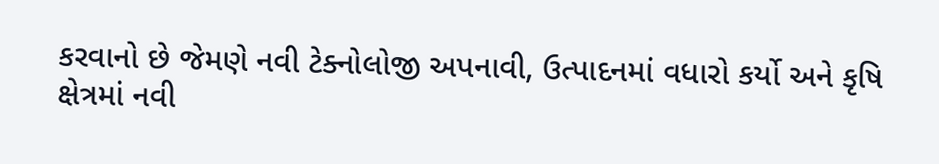કરવાનો છે જેમણે નવી ટેક્નોલોજી અપનાવી, ઉત્પાદનમાં વધારો કર્યો અને કૃષિ ક્ષેત્રમાં નવી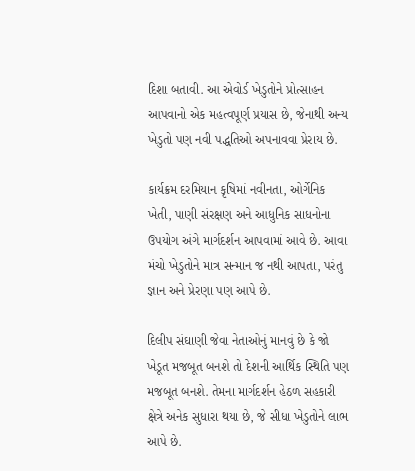દિશા બતાવી. આ એવોર્ડ ખેડુતોને પ્રોત્સાહન આપવાનો એક મહત્વપૂર્ણ પ્રયાસ છે, જેનાથી અન્ય ખેડુતો પણ નવી પદ્ધતિઓ અપનાવવા પ્રેરાય છે.

કાર્યક્રમ દરમિયાન કૃષિમાં નવીનતા, ઓર્ગેનિક ખેતી, પાણી સંરક્ષણ અને આધુનિક સાધનોના ઉપયોગ અંગે માર્ગદર્શન આપવામાં આવે છે. આવા મંચો ખેડુતોને માત્ર સન્માન જ નથી આપતા, પરંતુ જ્ઞાન અને પ્રેરણા પણ આપે છે.

દિલીપ સંઘાણી જેવા નેતાઓનું માનવું છે કે જો ખેડૂત મજબૂત બનશે તો દેશની આર્થિક સ્થિતિ પણ મજબૂત બનશે. તેમના માર્ગદર્શન હેઠળ સહકારી ક્ષેત્રે અનેક સુધારા થયા છે, જે સીધા ખેડુતોને લાભ આપે છે.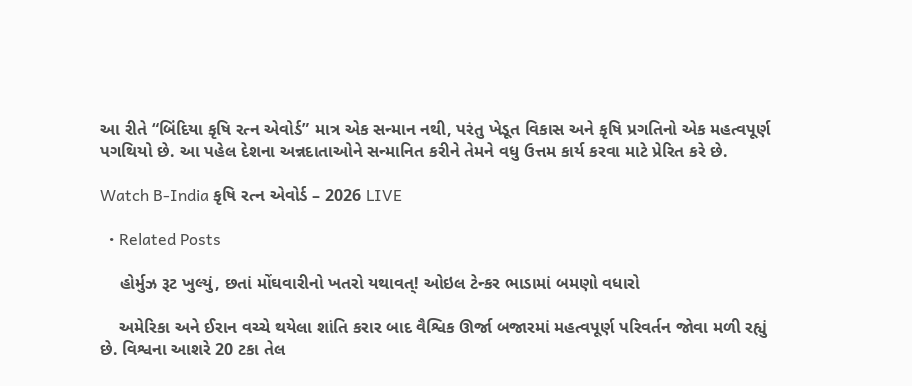આ રીતે “બિંદિયા કૃષિ રત્ન એવોર્ડ” માત્ર એક સન્માન નથી, પરંતુ ખેડૂત વિકાસ અને કૃષિ પ્રગતિનો એક મહત્વપૂર્ણ પગથિયો છે. આ પહેલ દેશના અન્નદાતાઓને સન્માનિત કરીને તેમને વધુ ઉત્તમ કાર્ય કરવા માટે પ્રેરિત કરે છે.

Watch B-India કૃષિ રત્ન એવોર્ડ – 2026 LIVE

  • Related Posts

    હોર્મુઝ રૂટ ખુલ્યું, છતાં મોંઘવારીનો ખતરો યથાવત્! ઓઇલ ટેન્કર ભાડામાં બમણો વધારો

    અમેરિકા અને ઈરાન વચ્ચે થયેલા શાંતિ કરાર બાદ વૈશ્વિક ઊર્જા બજારમાં મહત્વપૂર્ણ પરિવર્તન જોવા મળી રહ્યું છે. વિશ્વના આશરે 20 ટકા તેલ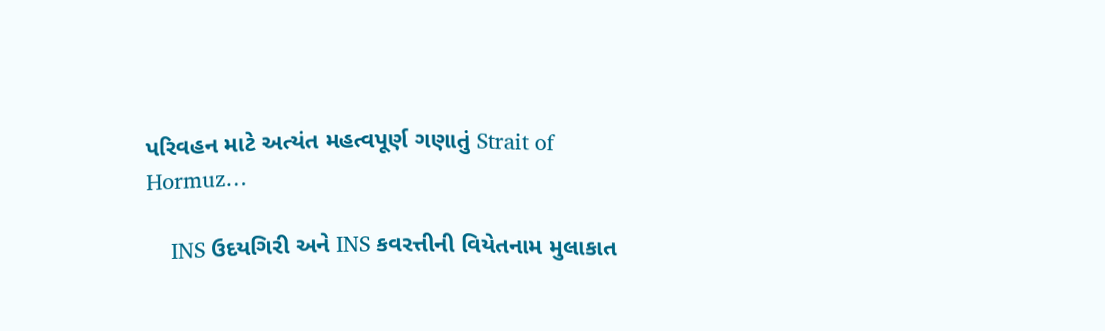પરિવહન માટે અત્યંત મહત્વપૂર્ણ ગણાતું Strait of Hormuz…

    INS ઉદયગિરી અને INS કવરત્તીની વિયેતનામ મુલાકાત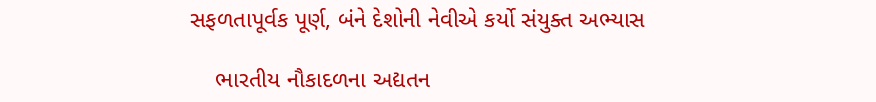સફળતાપૂર્વક પૂર્ણ, બંને દેશોની નેવીએ કર્યો સંયુક્ત અભ્યાસ

    ભારતીય નૌકાદળના અદ્યતન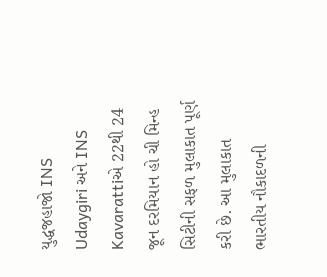યુદ્ધજહાજો INS Udaygiri અને INS Kavarattiએ 22થી 24 જૂન દરમિયાન હો ચી મિન્હ સિટીની સફળ મુલાકાત પૂર્ણ કરી છે. આ મુલાકાત ભારતીય નૌકાદળની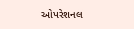ઓપરેશનલ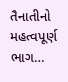તૈનાતીનો મહત્વપૂર્ણ ભાગ…